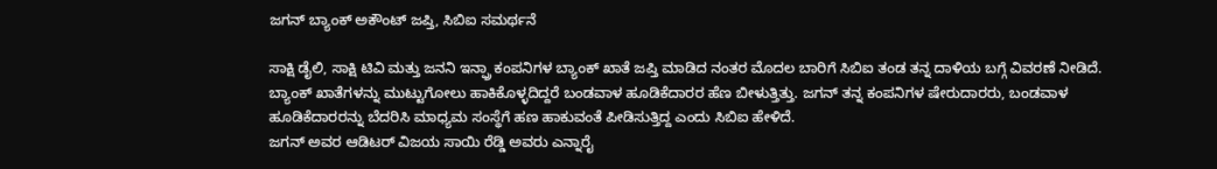ಜಗನ್ ಬ್ಯಾಂಕ್ ಅಕೌಂಟ್ ಜಪ್ತಿ, ಸಿಬಿಐ ಸಮರ್ಥನೆ

ಸಾಕ್ಷಿ ಡೈಲಿ, ಸಾಕ್ಷಿ ಟಿವಿ ಮತ್ತು ಜನನಿ ಇನ್ಫ್ರಾ ಕಂಪನಿಗಳ ಬ್ಯಾಂಕ್ ಖಾತೆ ಜಪ್ತಿ ಮಾಡಿದ ನಂತರ ಮೊದಲ ಬಾರಿಗೆ ಸಿಬಿಐ ತಂಡ ತನ್ನ ದಾಳಿಯ ಬಗ್ಗೆ ವಿವರಣೆ ನೀಡಿದೆ.
ಬ್ಯಾಂಕ್ ಖಾತೆಗಳನ್ನು ಮುಟ್ಟುಗೋಲು ಹಾಕಿಕೊಳ್ಳದಿದ್ದರೆ ಬಂಡವಾಳ ಹೂಡಿಕೆದಾರರ ಹೆಣ ಬೀಳುತ್ತಿತ್ತು. ಜಗನ್ ತನ್ನ ಕಂಪನಿಗಳ ಷೇರುದಾರರು, ಬಂಡವಾಳ ಹೂಡಿಕೆದಾರರನ್ನು ಬೆದರಿಸಿ ಮಾಧ್ಯಮ ಸಂಸ್ಥೆಗೆ ಹಣ ಹಾಕುವಂತೆ ಪೀಡಿಸುತ್ತಿದ್ದ ಎಂದು ಸಿಬಿಐ ಹೇಳಿದೆ.
ಜಗನ್ ಅವರ ಆಡಿಟರ್ ವಿಜಯ ಸಾಯಿ ರೆಡ್ಡಿ ಅವರು ಎನ್ನಾರೈ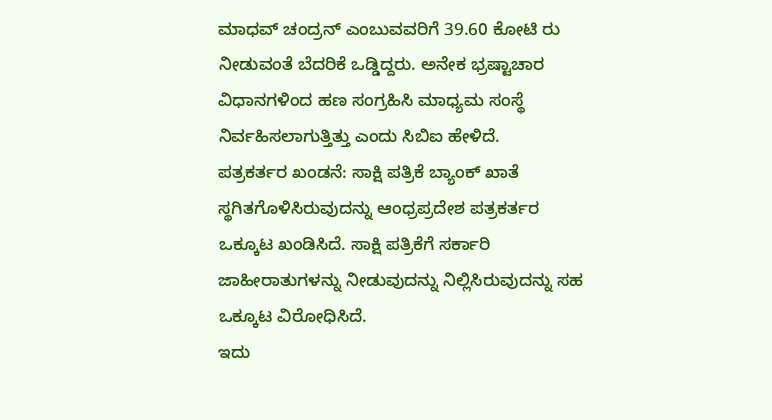ಮಾಧವ್ ಚಂದ್ರನ್ ಎಂಬುವವರಿಗೆ 39.60 ಕೋಟಿ ರು ನೀಡುವಂತೆ ಬೆದರಿಕೆ ಒಡ್ಡಿದ್ದರು. ಅನೇಕ ಭ್ರಷ್ಟಾಚಾರ ವಿಧಾನಗಳಿಂದ ಹಣ ಸಂಗ್ರಹಿಸಿ ಮಾಧ್ಯಮ ಸಂಸ್ಥೆ ನಿರ್ವಹಿಸಲಾಗುತ್ತಿತ್ತು ಎಂದು ಸಿಬಿಐ ಹೇಳಿದೆ.
ಪತ್ರಕರ್ತರ ಖಂಡನೆ: ಸಾಕ್ಷಿ ಪತ್ರಿಕೆ ಬ್ಯಾಂಕ್ ಖಾತೆ ಸ್ಥಗಿತಗೊಳಿಸಿರುವುದನ್ನು ಆಂಧ್ರಪ್ರದೇಶ ಪತ್ರಕರ್ತರ ಒಕ್ಕೂಟ ಖಂಡಿಸಿದೆ. ಸಾಕ್ಷಿ ಪತ್ರಿಕೆಗೆ ಸರ್ಕಾರಿ ಜಾಹೀರಾತುಗಳನ್ನು ನೀಡುವುದನ್ನು ನಿಲ್ಲಿಸಿರುವುದನ್ನು ಸಹ ಒಕ್ಕೂಟ ವಿರೋಧಿಸಿದೆ.
ಇದು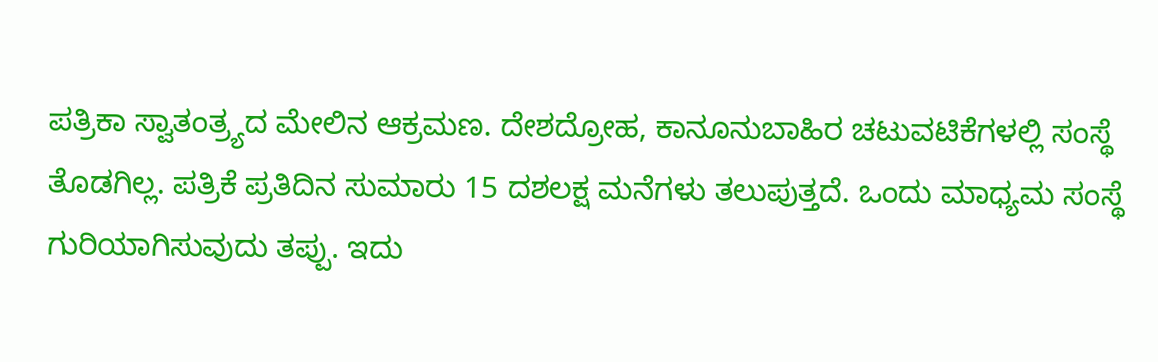ಪತ್ರಿಕಾ ಸ್ವಾತಂತ್ರ್ಯದ ಮೇಲಿನ ಆಕ್ರಮಣ. ದೇಶದ್ರೋಹ, ಕಾನೂನುಬಾಹಿರ ಚಟುವಟಿಕೆಗಳಲ್ಲಿ ಸಂಸ್ಥೆ ತೊಡಗಿಲ್ಲ. ಪತ್ರಿಕೆ ಪ್ರತಿದಿನ ಸುಮಾರು 15 ದಶಲಕ್ಷ ಮನೆಗಳು ತಲುಪುತ್ತದೆ. ಒಂದು ಮಾಧ್ಯಮ ಸಂಸ್ಥೆ ಗುರಿಯಾಗಿಸುವುದು ತಪ್ಪು. ಇದು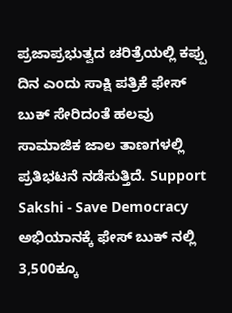ಪ್ರಜಾಪ್ರಭುತ್ವದ ಚರಿತ್ರೆಯಲ್ಲಿ ಕಪ್ಪು ದಿನ ಎಂದು ಸಾಕ್ಷಿ ಪತ್ರಿಕೆ ಫೇಸ್ ಬುಕ್ ಸೇರಿದಂತೆ ಹಲವು ಸಾಮಾಜಿಕ ಜಾಲ ತಾಣಗಳಲ್ಲಿ ಪ್ರತಿಭಟನೆ ನಡೆಸುತ್ತಿದೆ. Support Sakshi - Save Democracy ಅಭಿಯಾನಕ್ಕೆ ಫೇಸ್ ಬುಕ್ ನಲ್ಲಿ 3,500ಕ್ಕೂ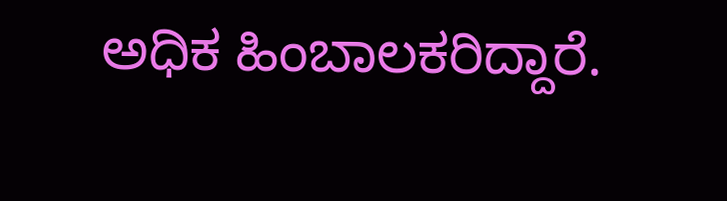ಅಧಿಕ ಹಿಂಬಾಲಕರಿದ್ದಾರೆ.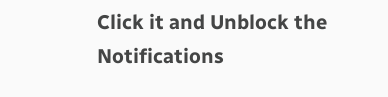Click it and Unblock the Notifications